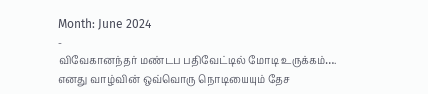Month: June 2024
-
விவேகானந்தர் மண்டப பதிவேட்டில் மோடி உருக்கம்….
எனது வாழ்வின் ஒவ்வொரு நொடியையும் தேச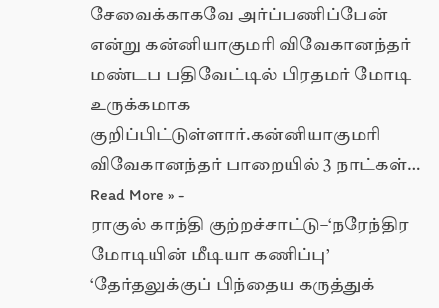சேவைக்காகவே அர்ப்பணிப்பேன் என்று கன்னியாகுமரி விவேகானந்தர் மண்டப பதிவேட்டில் பிரதமர் மோடி உருக்கமாக குறிப்பிட்டுள்ளார்.கன்னியாகுமரி விவேகானந்தர் பாறையில் 3 நாட்கள்…
Read More » -
ராகுல் காந்தி குற்றச்சாட்டு–‘நரேந்திர மோடியின் மீடியா கணிப்பு’
‘தேர்தலுக்குப் பிந்தைய கருத்துக்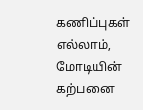கணிப்புகள் எல்லாம், மோடியின் கற்பனை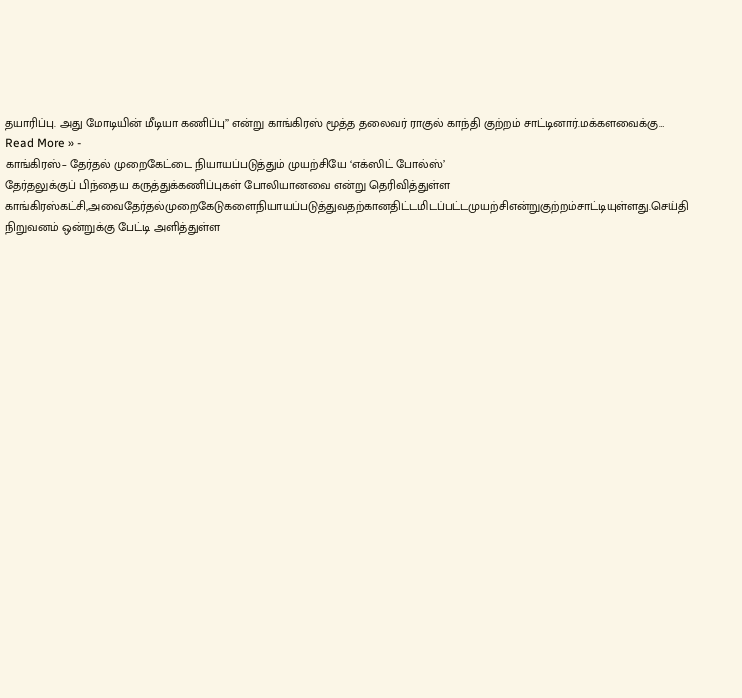தயாரிப்பு. அது மோடியின் மீடியா கணிப்பு’’ என்று காங்கிரஸ் மூத்த தலைவர் ராகுல் காந்தி குற்றம் சாட்டினார்.மக்களவைக்கு…
Read More » -
காங்கிரஸ்– தேர்தல் முறைகேட்டை நியாயப்படுத்தும் முயற்சியே ‘எக்ஸிட் போல்ஸ்’
தேர்தலுக்குப் பிந்தைய கருத்துக்கணிப்புகள் போலியானவை என்று தெரிவித்துள்ள காங்கிரஸ்கட்சி,அவைதேர்தல்முறைகேடுகளைநியாயப்படுத்துவதற்கானதிட்டமிடப்பட்டமுயற்சிஎன்றுகுற்றம்சாட்டியுள்ளது.செய்தி நிறுவனம் ஒன்றுக்கு பேட்டி அளித்துள்ள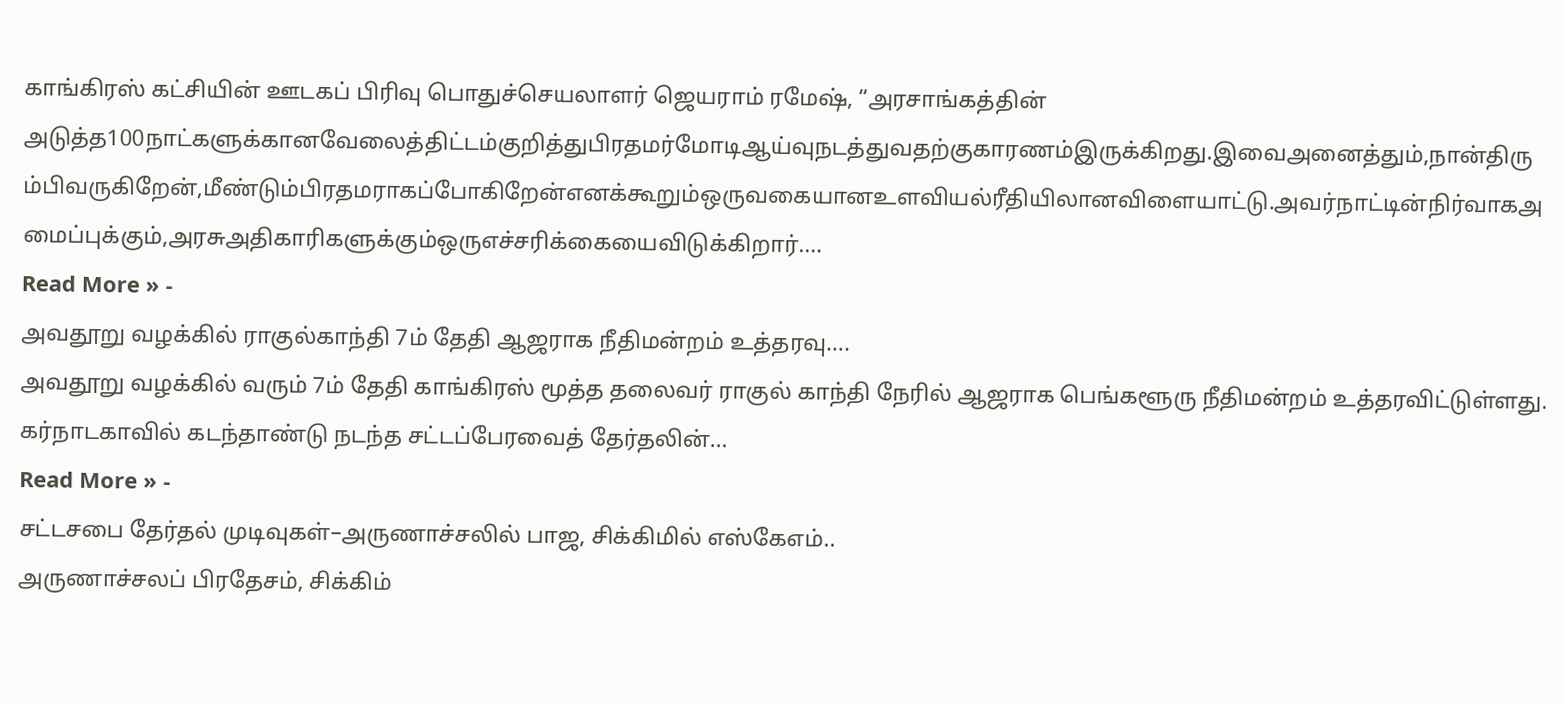காங்கிரஸ் கட்சியின் ஊடகப் பிரிவு பொதுச்செயலாளர் ஜெயராம் ரமேஷ், “அரசாங்கத்தின் அடுத்த100நாட்களுக்கானவேலைத்திட்டம்குறித்துபிரதமர்மோடிஆய்வுநடத்துவதற்குகாரணம்இருக்கிறது.இவைஅனைத்தும்,நான்திரும்பிவருகிறேன்,மீண்டும்பிரதமராகப்போகிறேன்எனக்கூறும்ஒருவகையானஉளவியல்ரீதியிலானவிளையாட்டு.அவர்நாட்டின்நிர்வாகஅமைப்புக்கும்,அரசுஅதிகாரிகளுக்கும்ஒருஎச்சரிக்கையைவிடுக்கிறார்.…
Read More » -
அவதூறு வழக்கில் ராகுல்காந்தி 7ம் தேதி ஆஜராக நீதிமன்றம் உத்தரவு….
அவதூறு வழக்கில் வரும் 7ம் தேதி காங்கிரஸ் மூத்த தலைவர் ராகுல் காந்தி நேரில் ஆஜராக பெங்களூரு நீதிமன்றம் உத்தரவிட்டுள்ளது. கர்நாடகாவில் கடந்தாண்டு நடந்த சட்டப்பேரவைத் தேர்தலின்…
Read More » -
சட்டசபை தேர்தல் முடிவுகள்–அருணாச்சலில் பாஜ, சிக்கிமில் எஸ்கேஎம்..
அருணாச்சலப் பிரதேசம், சிக்கிம்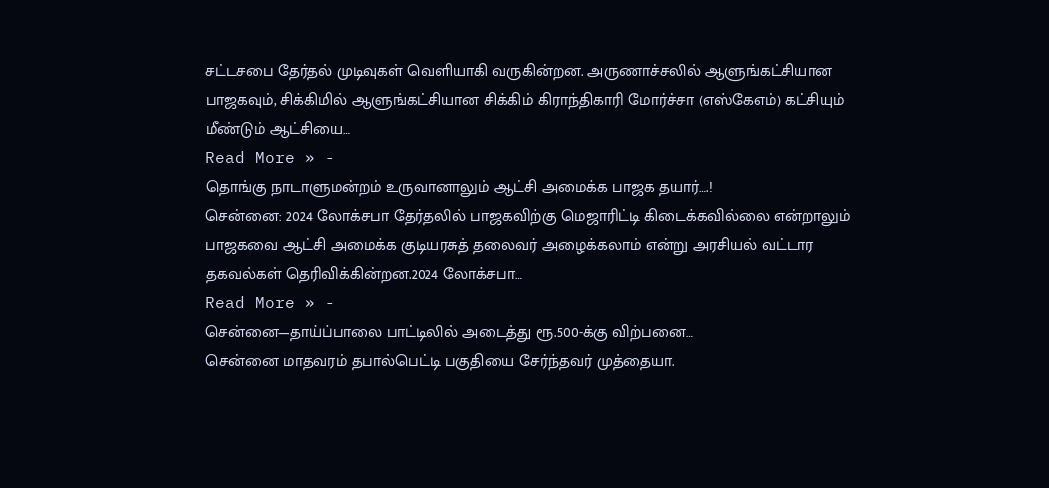சட்டசபை தேர்தல் முடிவுகள் வெளியாகி வருகின்றன. அருணாச்சலில் ஆளுங்கட்சியான பாஜகவும், சிக்கிமில் ஆளுங்கட்சியான சிக்கிம் கிராந்திகாரி மோர்ச்சா (எஸ்கேஎம்) கட்சியும் மீண்டும் ஆட்சியை…
Read More » -
தொங்கு நாடாளுமன்றம் உருவானாலும் ஆட்சி அமைக்க பாஜக தயார்….!
சென்னை: 2024 லோக்சபா தேர்தலில் பாஜகவிற்கு மெஜாரிட்டி கிடைக்கவில்லை என்றாலும் பாஜகவை ஆட்சி அமைக்க குடியரசுத் தலைவர் அழைக்கலாம் என்று அரசியல் வட்டார தகவல்கள் தெரிவிக்கின்றன.2024 லோக்சபா…
Read More » -
சென்னை—தாய்ப்பாலை பாட்டிலில் அடைத்து ரூ.500-க்கு விற்பனை…
சென்னை மாதவரம் தபால்பெட்டி பகுதியை சேர்ந்தவர் முத்தையா.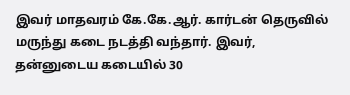இவர் மாதவரம் கே.கே.ஆர். கார்டன் தெருவில் மருந்து கடை நடத்தி வந்தார். இவர், தன்னுடைய கடையில் 30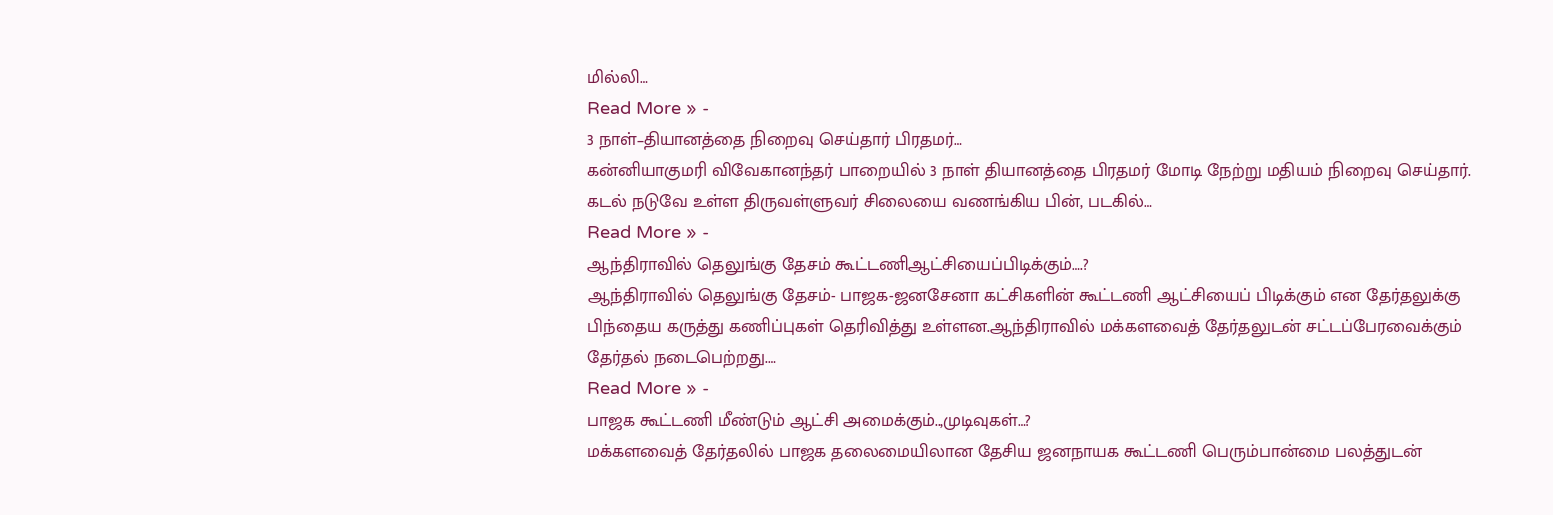மில்லி…
Read More » -
3 நாள்–தியானத்தை நிறைவு செய்தார் பிரதமர்…
கன்னியாகுமரி விவேகானந்தர் பாறையில் 3 நாள் தியானத்தை பிரதமர் மோடி நேற்று மதியம் நிறைவு செய்தார். கடல் நடுவே உள்ள திருவள்ளுவர் சிலையை வணங்கிய பின், படகில்…
Read More » -
ஆந்திராவில் தெலுங்கு தேசம் கூட்டணிஆட்சியைப்பிடிக்கும்….?
ஆந்திராவில் தெலுங்கு தேசம்- பாஜக-ஜனசேனா கட்சிகளின் கூட்டணி ஆட்சியைப் பிடிக்கும் என தேர்தலுக்கு பிந்தைய கருத்து கணிப்புகள் தெரிவித்து உள்ளன.ஆந்திராவில் மக்களவைத் தேர்தலுடன் சட்டப்பேரவைக்கும் தேர்தல் நடைபெற்றது.…
Read More » -
பாஜக கூட்டணி மீண்டும் ஆட்சி அமைக்கும்..,முடிவுகள்…?
மக்களவைத் தேர்தலில் பாஜக தலைமையிலான தேசிய ஜனநாயக கூட்டணி பெரும்பான்மை பலத்துடன்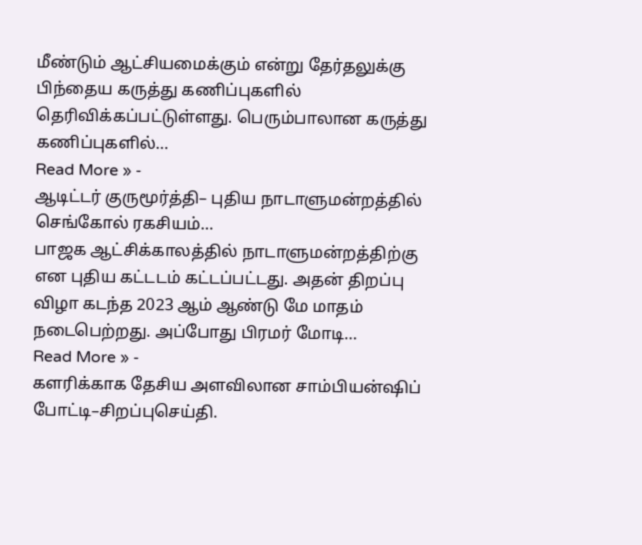மீண்டும் ஆட்சியமைக்கும் என்று தேர்தலுக்கு பிந்தைய கருத்து கணிப்புகளில் தெரிவிக்கப்பட்டுள்ளது. பெரும்பாலான கருத்து கணிப்புகளில்…
Read More » -
ஆடிட்டர் குருமூர்த்தி– புதிய நாடாளுமன்றத்தில் செங்கோல் ரகசியம்…
பாஜக ஆட்சிக்காலத்தில் நாடாளுமன்றத்திற்கு என புதிய கட்டடம் கட்டப்பட்டது. அதன் திறப்பு விழா கடந்த 2023 ஆம் ஆண்டு மே மாதம் நடைபெற்றது. அப்போது பிரமர் மோடி…
Read More » -
களரிக்காக தேசிய அளவிலான சாம்பியன்ஷிப் போட்டி–சிறப்புசெய்தி.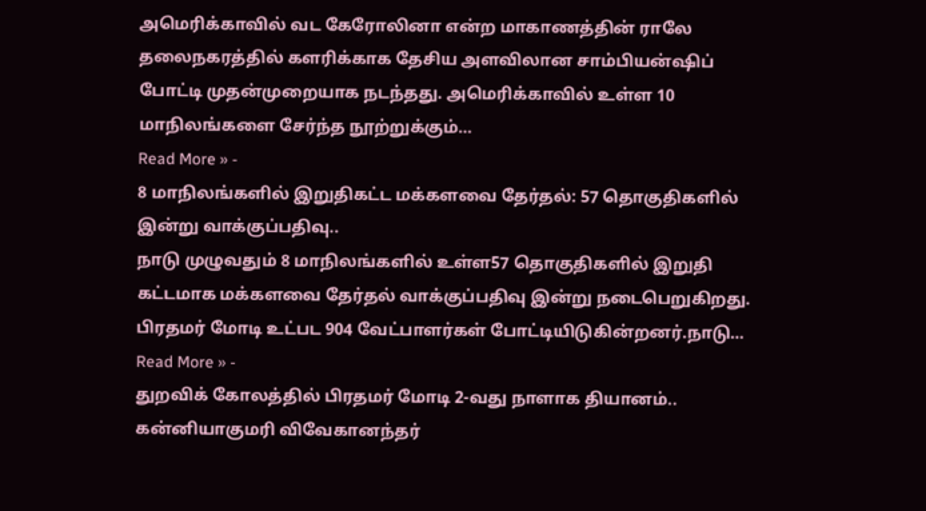அமெரிக்காவில் வட கேரோலினா என்ற மாகாணத்தின் ராலே தலைநகரத்தில் களரிக்காக தேசிய அளவிலான சாம்பியன்ஷிப் போட்டி முதன்முறையாக நடந்தது. அமெரிக்காவில் உள்ள 10 மாநிலங்களை சேர்ந்த நூற்றுக்கும்…
Read More » -
8 மாநிலங்களில் இறுதிகட்ட மக்களவை தேர்தல்: 57 தொகுதிகளில் இன்று வாக்குப்பதிவு..
நாடு முழுவதும் 8 மாநிலங்களில் உள்ள57 தொகுதிகளில் இறுதி கட்டமாக மக்களவை தேர்தல் வாக்குப்பதிவு இன்று நடைபெறுகிறது. பிரதமர் மோடி உட்பட 904 வேட்பாளர்கள் போட்டியிடுகின்றனர்.நாடு…
Read More » -
துறவிக் கோலத்தில் பிரதமர் மோடி 2-வது நாளாக தியானம்..
கன்னியாகுமரி விவேகானந்தர்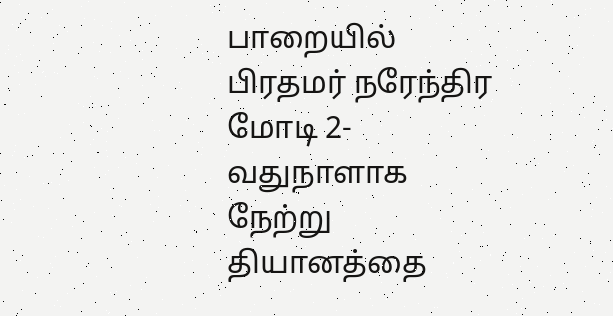பாறையில் பிரதமர் நரேந்திர மோடி 2-வதுநாளாக நேற்று தியானத்தை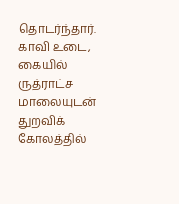தொடர்ந்தார். காவி உடை, கையில் ருத்ராட்ச மாலையுடன் துறவிக் கோலத்தில்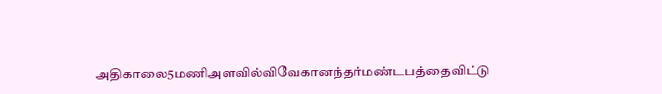அதிகாலை5மணிஅளவில்விவேகானந்தர்மண்டபத்தைவிட்டு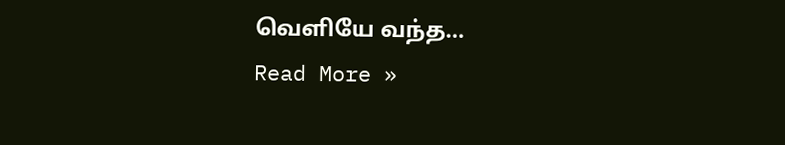வெளியே வந்த…
Read More »